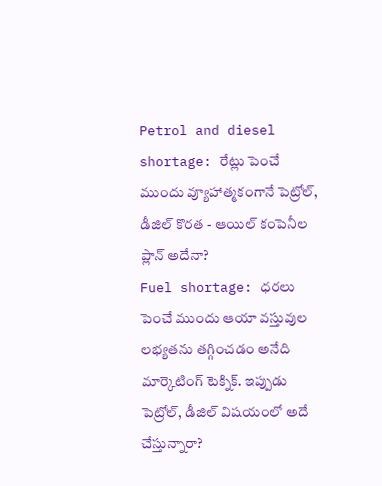Petrol and diesel shortage: రేట్లు పెంచే ముందు వ్యూహాత్మకంగానే పెట్రోల్, డీజిల్ కొరత - ఆయిల్ కంపెనీల ప్లాన్ అదేనా?
Fuel shortage: ధరలు పెంచే ముందు ఆయా వస్తువుల లభ్యతను తగ్గించడం అనేది మార్కెటింగ్ టెక్నిక్. ఇప్పుడు పెట్రోల్, డీజిల్ విషయంలో అదే చేస్తున్నారా?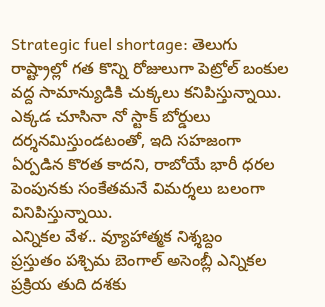Strategic fuel shortage: తెలుగు రాష్ట్రాల్లో గత కొన్ని రోజులుగా పెట్రోల్ బంకుల వద్ద సామాన్యుడికి చుక్కలు కనిపిస్తున్నాయి. ఎక్కడ చూసినా నో స్టాక్ బోర్డులు దర్శనమిస్తుండటంతో, ఇది సహజంగా ఏర్పడిన కొరత కాదని, రాబోయే భారీ ధరల పెంపునకు సంకేతమనే విమర్శలు బలంగా వినిపిస్తున్నాయి.
ఎన్నికల వేళ.. వ్యూహాత్మక నిశ్శబ్దం
ప్రస్తుతం పశ్చిమ బెంగాల్ అసెంబ్లీ ఎన్నికల ప్రక్రియ తుది దశకు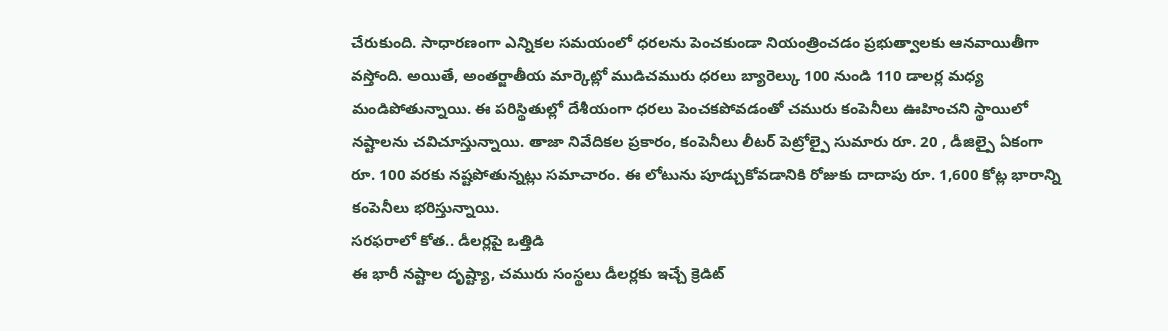చేరుకుంది. సాధారణంగా ఎన్నికల సమయంలో ధరలను పెంచకుండా నియంత్రించడం ప్రభుత్వాలకు ఆనవాయితీగా వస్తోంది. అయితే, అంతర్జాతీయ మార్కెట్లో ముడిచమురు ధరలు బ్యారెల్కు 100 నుండి 110 డాలర్ల మధ్య మండిపోతున్నాయి. ఈ పరిస్థితుల్లో దేశీయంగా ధరలు పెంచకపోవడంతో చమురు కంపెనీలు ఊహించని స్థాయిలో నష్టాలను చవిచూస్తున్నాయి. తాజా నివేదికల ప్రకారం, కంపెనీలు లీటర్ పెట్రోల్పై సుమారు రూ. 20 , డీజిల్పై ఏకంగా రూ. 100 వరకు నష్టపోతున్నట్లు సమాచారం. ఈ లోటును పూడ్చుకోవడానికి రోజుకు దాదాపు రూ. 1,600 కోట్ల భారాన్ని కంపెనీలు భరిస్తున్నాయి.
సరఫరాలో కోత.. డీలర్లపై ఒత్తిడి
ఈ భారీ నష్టాల దృష్ట్యా, చమురు సంస్థలు డీలర్లకు ఇచ్చే క్రెడిట్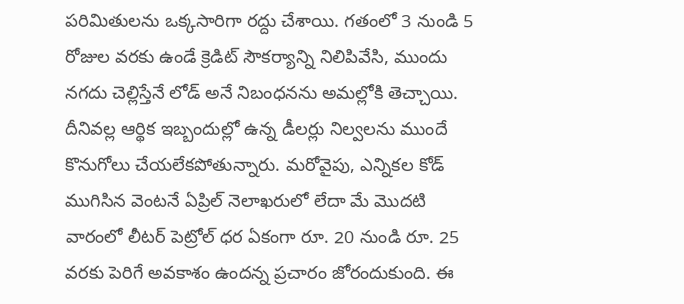పరిమితులను ఒక్కసారిగా రద్దు చేశాయి. గతంలో 3 నుండి 5 రోజుల వరకు ఉండే క్రెడిట్ సౌకర్యాన్ని నిలిపివేసి, ముందు నగదు చెల్లిస్తేనే లోడ్ అనే నిబంధనను అమల్లోకి తెచ్చాయి. దీనివల్ల ఆర్థిక ఇబ్బందుల్లో ఉన్న డీలర్లు నిల్వలను ముందే కొనుగోలు చేయలేకపోతున్నారు. మరోవైపు, ఎన్నికల కోడ్ ముగిసిన వెంటనే ఏప్రిల్ నెలాఖరులో లేదా మే మొదటి వారంలో లీటర్ పెట్రోల్ ధర ఏకంగా రూ. 20 నుండి రూ. 25 వరకు పెరిగే అవకాశం ఉందన్న ప్రచారం జోరందుకుంది. ఈ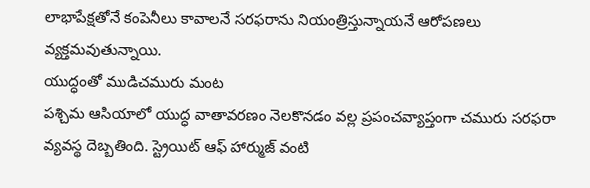లాభాపేక్షతోనే కంపెనీలు కావాలనే సరఫరాను నియంత్రిస్తున్నాయనే ఆరోపణలు వ్యక్తమవుతున్నాయి.
యుద్ధంతో ముడిచమురు మంట
పశ్చిమ ఆసియాలో యుద్ధ వాతావరణం నెలకొనడం వల్ల ప్రపంచవ్యాప్తంగా చమురు సరఫరా వ్యవస్థ దెబ్బతింది. స్ట్రెయిట్ ఆఫ్ హార్ముజ్ వంటి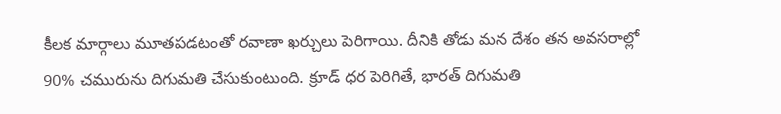కీలక మార్గాలు మూతపడటంతో రవాణా ఖర్చులు పెరిగాయి. దీనికి తోడు మన దేశం తన అవసరాల్లో 90% చమురును దిగుమతి చేసుకుంటుంది. క్రూడ్ ధర పెరిగితే, భారత్ దిగుమతి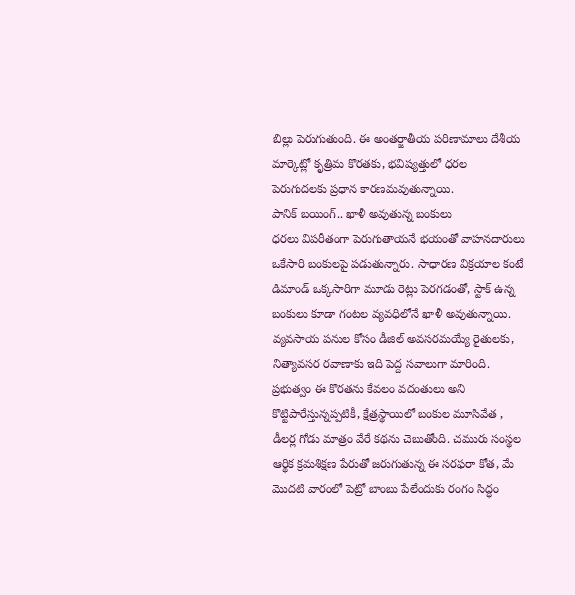బిల్లు పెరుగుతుంది. ఈ అంతర్జాతీయ పరిణామాలు దేశీయ మార్కెట్లో కృత్రిమ కొరతకు, భవిష్యత్తులో ధరల పెరుగుదలకు ప్రధాన కారణమవుతున్నాయి.
పానిక్ బయింగ్.. ఖాళీ అవుతున్న బంకులు
ధరలు విపరీతంగా పెరుగుతాయనే భయంతో వాహనదారులు ఒకేసారి బంకులపై పడుతున్నారు. సాధారణ విక్రయాల కంటే డిమాండ్ ఒక్కసారిగా మూడు రెట్లు పెరగడంతో, స్టాక్ ఉన్న బంకులు కూడా గంటల వ్యవధిలోనే ఖాళీ అవుతున్నాయి. వ్యవసాయ పనుల కోసం డీజిల్ అవసరమయ్యే రైతులకు, నిత్యావసర రవాణాకు ఇది పెద్ద సవాలుగా మారింది. ప్రభుత్వం ఈ కొరతను కేవలం వదంతులు అని కొట్టిపారేస్తున్నప్పటికీ, క్షేత్రస్థాయిలో బంకుల మూసివేత , డీలర్ల గోడు మాత్రం వేరే కథను చెబుతోంది. చమురు సంస్థల ఆర్థిక క్రమశిక్షణ పేరుతో జరుగుతున్న ఈ సరఫరా కోత, మే మొదటి వారంలో పెట్రో బాంబు పేలేందుకు రంగం సిద్ధం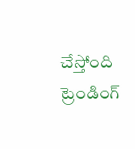చేస్తోంది
ట్రెండింగ్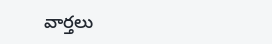వార్తలు